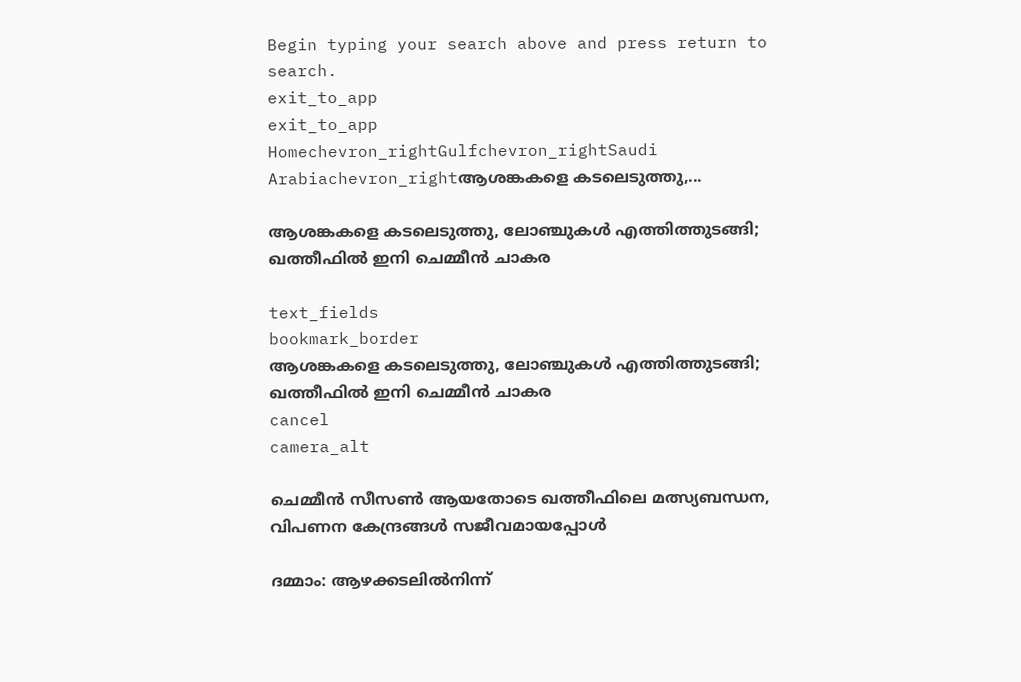Begin typing your search above and press return to search.
exit_to_app
exit_to_app
Homechevron_rightGulfchevron_rightSaudi Arabiachevron_rightആശങ്കകളെ കടലെടുത്തു,...

ആശങ്കകളെ കടലെടുത്തു, ലോഞ്ചുകൾ എത്തിത്തുടങ്ങി; ഖത്തീഫിൽ ഇനി ചെമ്മീൻ ചാകര

text_fields
bookmark_border
ആശങ്കകളെ കടലെടുത്തു, ലോഞ്ചുകൾ എത്തിത്തുടങ്ങി; ഖത്തീഫിൽ ഇനി ചെമ്മീൻ ചാകര
cancel
camera_alt

ചെമ്മീൻ സീസൺ ആയതോടെ ഖത്തീഫിലെ മത്സ്യബന്ധന, വിപണന കേന്ദ്രങ്ങൾ സജീവമായപ്പോൾ

ദമ്മാം: ആഴക്കടലിൽനിന്ന്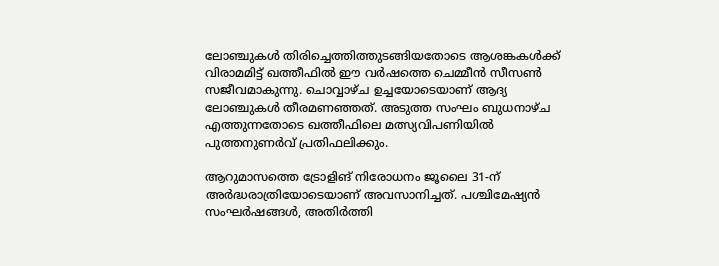ലോഞ്ചുകൾ തിരിച്ചെത്തിത്തുടങ്ങിയതോടെ ആശങ്കകൾക്ക് വിരാമമിട്ട് ഖത്തീഫിൽ ഈ വർഷത്തെ ചെമ്മീൻ സീസൺ സജീവമാകുന്നു. ചൊവ്വാഴ്ച ഉച്ചയോടെയാണ് ആദ്യ ലോഞ്ചുകൾ തീരമണഞ്ഞത്. അടുത്ത സംഘം ബുധനാഴ്ച എത്തുന്നതോടെ ഖത്തീഫിലെ മത്സ്യവിപണിയിൽ പുത്തനുണർവ് പ്രതിഫലിക്കും.

ആറുമാസത്തെ ട്രോളിങ് നിരോധനം ജൂലൈ 31-ന് അർദ്ധരാത്രിയോടെയാണ് അവസാനിച്ചത്. പശ്ചിമേഷ്യൻ സംഘർഷങ്ങൾ, അതിർത്തി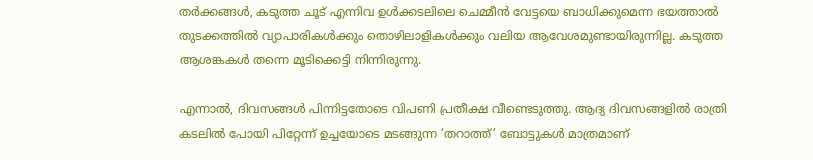തർക്കങ്ങൾ, കടുത്ത ചൂട് എന്നിവ ഉൾക്കടലിലെ ചെമ്മീൻ വേട്ടയെ ബാധിക്കുമെന്ന ഭയത്താൽ തുടക്കത്തിൽ വ്യാപാരികൾക്കും തൊഴിലാളികൾക്കും വലിയ ആവേശമുണ്ടായിരുന്നില്ല. കടുത്ത ആശങ്കകൾ തന്നെ മൂടിക്കെട്ടി നിന്നിരുന്നു.

എന്നാൽ, ദിവസങ്ങൾ പിന്നിട്ടതോടെ വിപണി പ്രതീക്ഷ വീണ്ടെടുത്തു. ആദ്യ ദിവസങ്ങളിൽ രാത്രി കടലിൽ പോയി പിറ്റേന്ന് ഉച്ചയോടെ മടങ്ങുന്ന ‘തറാത്ത്’ ബോട്ടുകൾ മാത്രമാണ്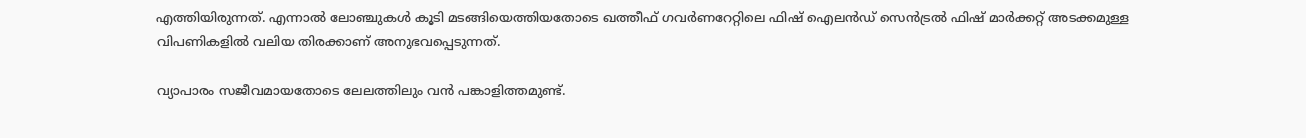എത്തിയിരുന്നത്. എന്നാൽ ലോഞ്ചുകൾ കൂടി മടങ്ങിയെത്തിയതോടെ ഖത്തീഫ് ഗവർണറേറ്റിലെ ഫിഷ് ഐലൻഡ് സെൻട്രൽ ഫിഷ് മാർക്കറ്റ് അടക്കമുള്ള വിപണികളിൽ വലിയ തിരക്കാണ് അനുഭവപ്പെടുന്നത്.

വ്യാപാരം സജീവമായതോടെ ലേലത്തിലും വൻ പങ്കാളിത്തമുണ്ട്.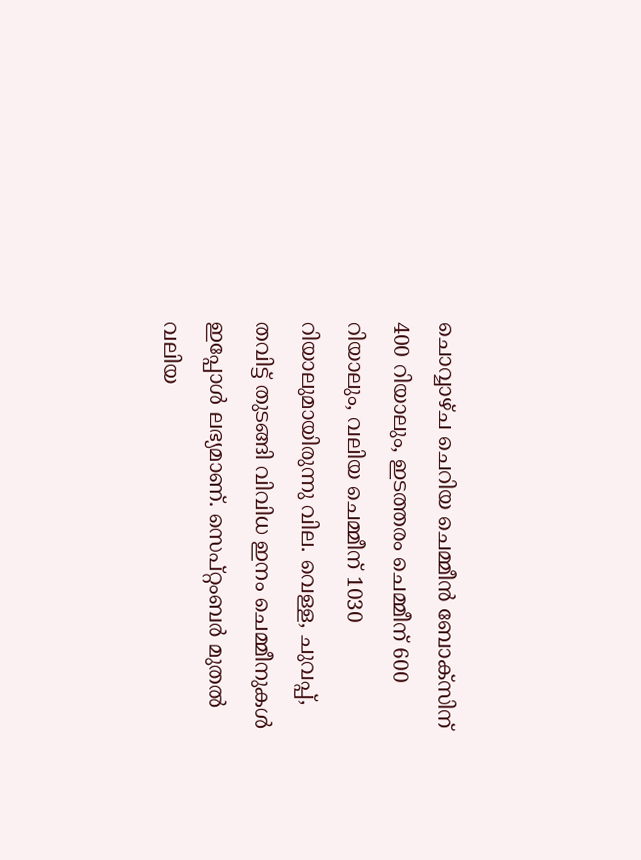ചൊവ്വാഴ്ച ചെറിയ ചെമ്മീൻ ബോക്സിന് 400 റിയാലും, ഇടത്തരം ചെമ്മീന് 600 റിയാലും, വലിയ ചെമ്മീന് 1030 റിയാലുമായിരുന്നു വില. വെള്ള, ചുവപ്പ്, തവിട്ട് തുടങ്ങി വിവിധ ഇനം ചെമ്മീനുകൾ ഇപ്പോൾ ലഭ്യമാണ്. സെപ്റ്റംബർ മുതൽ വലിയ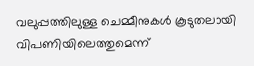വലുപ്പത്തിലുള്ള ചെമ്മീനുകൾ കൂടുതലായി വിപണിയിലെത്തുമെന്ന്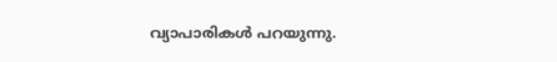വ്യാപാരികൾ പറയുന്നു.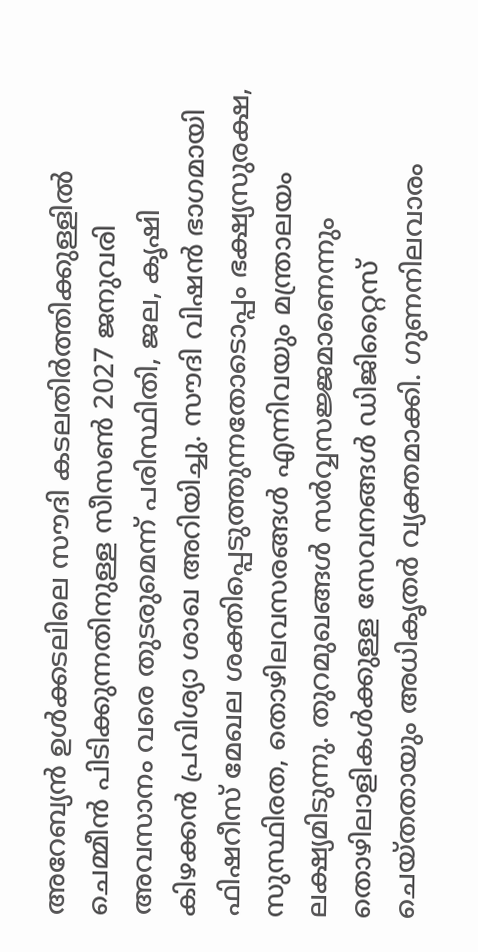അറേബ്യൻ ഉൾക്കടലിലെ സൗദി കടലതിർത്തിക്കുള്ളിൽ ചെമ്മീൻ പിടിക്കുന്നതിനുള്ള സീസൺ 2027 ജനുവരി അവസാനം വരെ തുടരുമെന്ന് പരിസ്ഥിതി, ജല, കൃഷി കിഴക്കൻ പ്രവിശ്യാ ശാഖ അറിയിച്ചു. സൗദി വിഷൻ ഭാഗമായി ഫിഷറീസ് മേഖല ശക്തിപ്പെടുത്തുന്നതോടൊപ്പം ഭക്ഷ്യസുരക്ഷ, സുസ്ഥിരത, തൊഴിലവസരങ്ങൾ എന്നിവയും മന്ത്രാലയം ലക്ഷ്യമിടുന്നു. തുറമുഖങ്ങൾ സർവ്വസജ്ജമാണെന്നും തൊഴിലാളികൾക്കുള്ള സേവനങ്ങൾ ഡിജിറ്റൈസ് ചെയ്തതായും അധികൃതർ വ്യക്തമാക്കി. ഗുണനിലവാരം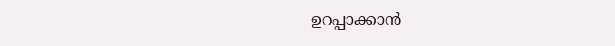ഉറപ്പാക്കാൻ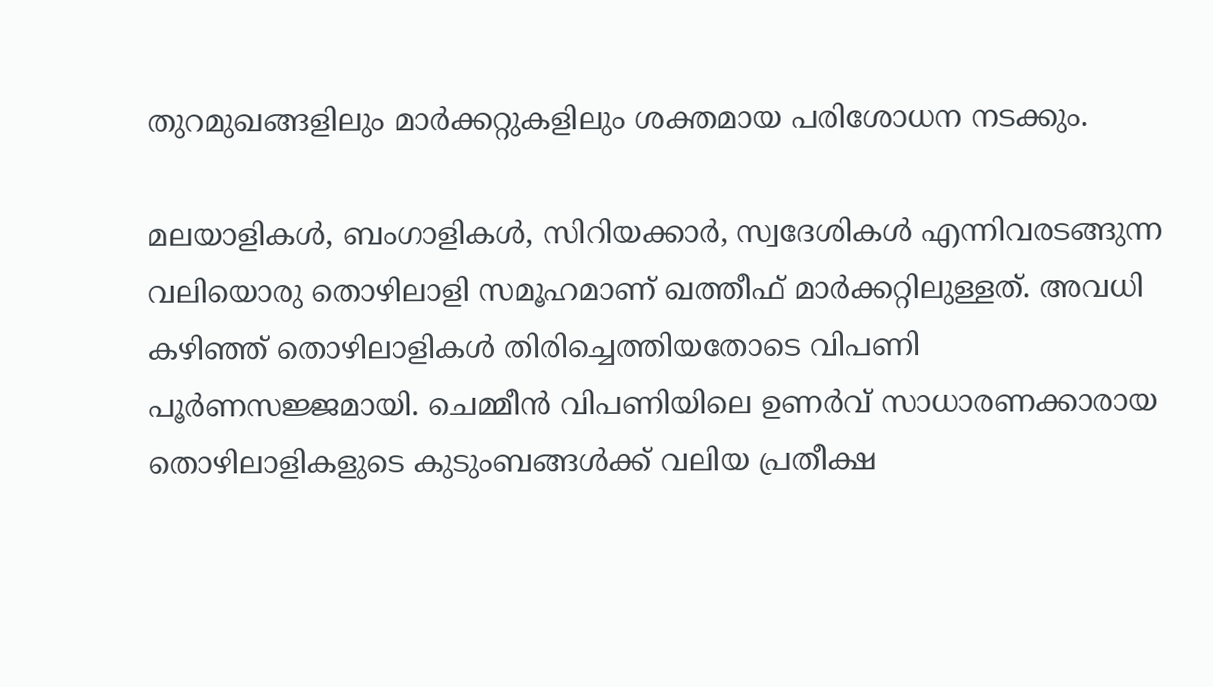തുറമുഖങ്ങളിലും മാർക്കറ്റുകളിലും ശക്തമായ പരിശോധന നടക്കും.

മലയാളികൾ, ബംഗാളികൾ, സിറിയക്കാർ, സ്വദേശികൾ എന്നിവരടങ്ങുന്ന വലിയൊരു തൊഴിലാളി സമൂഹമാണ് ഖത്തീഫ് മാർക്കറ്റിലുള്ളത്. അവധി കഴിഞ്ഞ് തൊഴിലാളികൾ തിരിച്ചെത്തിയതോടെ വിപണി പൂർണസജ്ജമായി. ചെമ്മീൻ വിപണിയിലെ ഉണർവ് സാധാരണക്കാരായ തൊഴിലാളികളുടെ കുടുംബങ്ങൾക്ക് വലിയ പ്രതീക്ഷ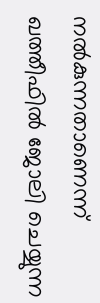നൽകുന്നതാണെന്ന് ഖത്തീഫിൽ ജോലി ചെയ്യുന്ന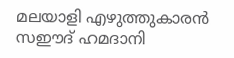മലയാളി എഴുത്തുകാരൻ സഈദ് ഹമദാനി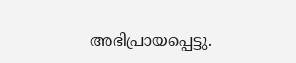അഭിപ്രായപ്പെട്ടു.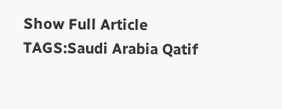Show Full Article
TAGS:Saudi Arabia Qatif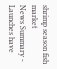shrimp season fish market
News Summary - Launches have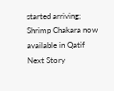started arriving; Shrimp Chakara now available in Qatif
Next Story